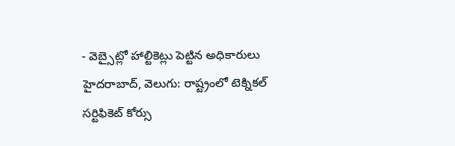- వెబ్సైట్లో హాల్టికెట్లు పెట్టిన అధికారులు
హైదరాబాద్, వెలుగు: రాష్ట్రంలో టెక్నికల్ సర్టిఫికెట్ కోర్సు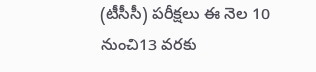(టీసీసీ) పరీక్షలు ఈ నెల 10 నుంచి13 వరకు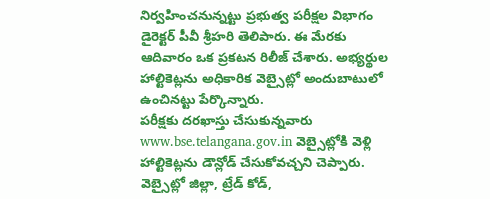నిర్వహించనున్నట్టు ప్రభుత్వ పరీక్షల విభాగం డైరెక్టర్ పీవీ శ్రీహరి తెలిపారు. ఈ మేరకు ఆదివారం ఒక ప్రకటన రిలీజ్ చేశారు. అభ్యర్థుల హాల్టికెట్లను అధికారిక వెబ్సైట్లో అందుబాటులో ఉంచినట్టు పేర్కొన్నారు.
పరీక్షకు దరఖాస్తు చేసుకున్నవారు www.bse.telangana.gov.in వెబ్సైట్లోకి వెళ్లి హాల్టికెట్లను డౌన్లోడ్ చేసుకోవచ్చని చెప్పారు. వెబ్సైట్లో జిల్లా, ట్రేడ్ కోడ్,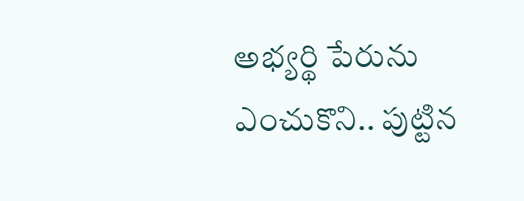అభ్యర్థి పేరును ఎంచుకొని.. పుట్టిన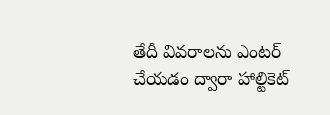తేదీ వివరాలను ఎంటర్ చేయడం ద్వారా హాల్టికెట్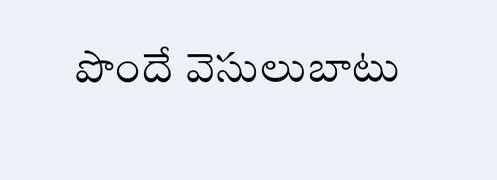పొందే వెసులుబాటు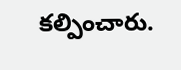కల్పించారు.